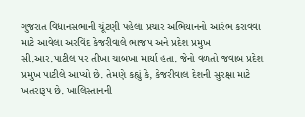ગુજરાત વિધાનસભાની ચૂંટણી પહેલા પ્રચાર અભિયાનનો આરંભ કરાવવા માટે આવેલા અરવિંદ કેજરીવાલે ભાજપ અને પ્રદેશ પ્રમુખ સી.આર.પાટીલ પર તીખા ચાબખા માર્યા હતા. જેનો વળતો જવાબ પ્રદેશ પ્રમુખ પાટીલે આપ્યો છે. તેમણે કહ્યું કે, કેજરીવાલ દેશની સુરક્ષા માટે ખતરારૂપ છે. ખાલિસ્તાનની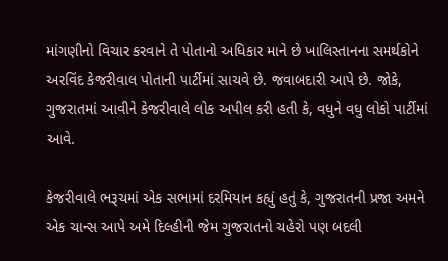માંગણીનો વિચાર કરવાને તે પોતાનો અધિકાર માને છે ખાલિસ્તાનના સમર્થકોને અરવિંદ કેજરીવાલ પોતાની પાર્ટીમાં સાચવે છે. જવાબદારી આપે છે. જોકે, ગુજરાતમાં આવીને કેજરીવાલે લોક અપીલ કરી હતી કે, વધુને વધુ લોકો પાર્ટીમાં આવે.

કેજરીવાલે ભરૂચમાં એક સભામાં દરમિયાન કહ્યું હતું કે, ગુજરાતની પ્રજા અમને એક ચાન્સ આપે અમે દિલ્હીની જેમ ગુજરાતનો ચહેરો પણ બદલી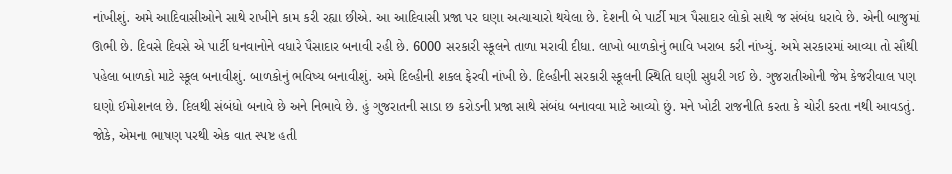નાંખીશું. અમે આદિવાસીઓને સાથે રાખીને કામ કરી રહ્યા છીએ. આ આદિવાસી પ્રજા પર ઘણા અત્યાચારો થયેલા છે. દેશની બે પાર્ટી માત્ર પૈસાદાર લોકો સાથે જ સંબંધ ધરાવે છે. એની બાજુમાં ઊભી છે. દિવસે દિવસે એ પાર્ટી ધનવાનોને વધારે પૈસાદાર બનાવી રહી છે. 6000 સરકારી સ્કૂલને તાળા મરાવી દીધા. લાખો બાળકોનું ભાવિ ખરાબ કરી નાંખ્યું. અમે સરકારમાં આવ્યા તો સૌથી પહેલા બાળકો માટે સ્કૂલ બનાવીશું. બાળકોનું ભવિષ્ય બનાવીશું. અમે દિલ્હીની શકલ ફેરવી નાંખી છે. દિલ્હીની સરકારી સ્કૂલની સ્થિતિ ઘણી સુધરી ગઈ છે. ગુજરાતીઓની જેમ કેજરીવાલ પણ ઘણો ઈમોશનલ છે. દિલથી સંબંધો બનાવે છે અને નિભાવે છે. હું ગુજરાતની સાડા છ કરોડની પ્રજા સાથે સંબંધ બનાવવા માટે આવ્યો છું. મને ખોટી રાજનીતિ કરતા કે ચોરી કરતા નથી આવડતું. જોકે, એમના ભાષણ પરથી એક વાત સ્પષ્ટ હતી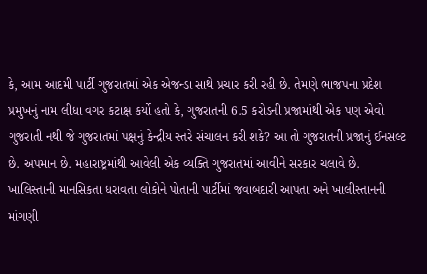કે, આમ આદમી પાર્ટી ગુજરાતમાં એક એજન્ડા સાથે પ્રચાર કરી રહી છે. તેમણે ભાજપના પ્રદેશ પ્રમુખનું નામ લીધા વગર કટાક્ષ કર્યો હતો કે, ગુજરાતની 6.5 કરોડની પ્રજામાંથી એક પણ એવો ગુજરાતી નથી જે ગુજરાતમાં પક્ષનું કેન્દ્રીય સ્તરે સંચાલન કરી શકે? આ તો ગુજરાતની પ્રજાનું ઈનસલ્ટ છે. અપમાન છે. મહારાષ્ટ્રમાંથી આવેલી એક વ્યક્તિ ગુજરાતમાં આવીને સરકાર ચલાવે છે.
ખાલિસ્તાની માનસિકતા ધરાવતા લોકોને પોતાની પાર્ટીમાં જવાબદારી આપતા અને ખાલીસ્તાનની માંગણી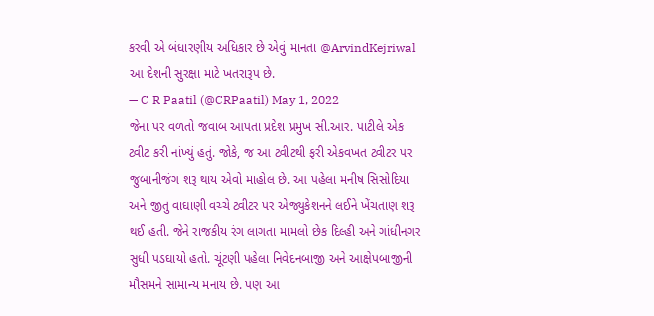કરવી એ બંધારણીય અધિકાર છે એવું માનતા @ArvindKejriwal આ દેશની સુરક્ષા માટે ખતરારૂપ છે.
— C R Paatil (@CRPaatil) May 1, 2022
જેના પર વળતો જવાબ આપતા પ્રદેશ પ્રમુખ સી.આર. પાટીલે એક ટ્વીટ કરી નાંખ્યું હતું. જોકે, જ આ ટ્વીટથી ફરી એકવખત ટ્વીટર પર જુબાનીજંગ શરૂ થાય એવો માહોલ છે. આ પહેલા મનીષ સિસોદિયા અને જીતુ વાઘાણી વચ્ચે ટ્વીટર પર એજ્યુકેશનને લઈને ખેંચતાણ શરૂ થઈ હતી. જેને રાજકીય રંગ લાગતા મામલો છેક દિલ્હી અને ગાંધીનગર સુધી પડઘાયો હતો. ચૂંટણી પહેલા નિવેદનબાજી અને આક્ષેપબાજીની મૌસમને સામાન્ય મનાય છે. પણ આ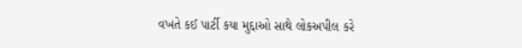વખતે કઈ પાર્ટી કયા મુદ્દાઓ સાથે લોકઅપીલ કરે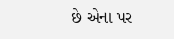છે એના પર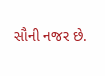સૌની નજર છે.